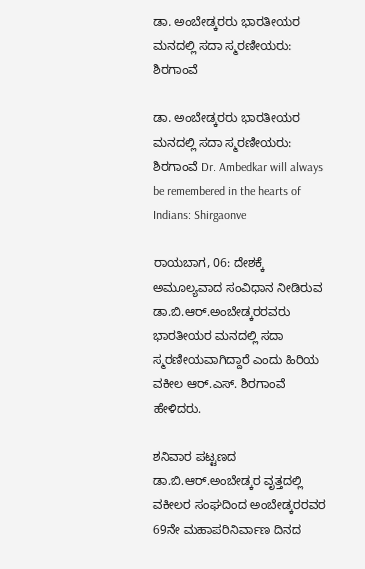ಡಾ. ಅಂಬೇಡ್ಕರರು ಭಾರತೀಯರ ಮನದಲ್ಲಿ ಸದಾ ಸ್ಮರಣೀಯರು: ಶಿರಗಾಂವೆ

ಡಾ. ಅಂಬೇಡ್ಕರರು ಭಾರತೀಯರ ಮನದಲ್ಲಿ ಸದಾ ಸ್ಮರಣೀಯರು: ಶಿರಗಾಂವೆ Dr. Ambedkar will always be remembered in the hearts of Indians: Shirgaonve

ರಾಯಬಾಗ, 06: ದೇಶಕ್ಕೆ ಅಮೂಲ್ಯವಾದ ಸಂವಿಧಾನ ನೀಡಿರುವ ಡಾ.ಬಿ.ಆರ್‌.ಅಂಬೇಡ್ಕರರವರು ಭಾರತೀಯರ ಮನದಲ್ಲಿ ಸದಾ ಸ್ಮರಣೀಯವಾಗಿದ್ದಾರೆ ಎಂದು ಹಿರಿಯ ವಕೀಲ ಆರ್‌.ಎಸ್‌. ಶಿರಗಾಂವೆ ಹೇಳಿದರು.

ಶನಿವಾರ ಪಟ್ಟಣದ ಡಾ.ಬಿ.ಆರ್‌.ಅಂಬೇಡ್ಕರ ವೃತ್ತದಲ್ಲಿ ವಕೀಲರ ಸಂಘದಿಂದ ಅಂಬೇಡ್ಕರರವರ 69ನೇ ಮಹಾಪರಿನಿರ್ವಾಣ ದಿನದ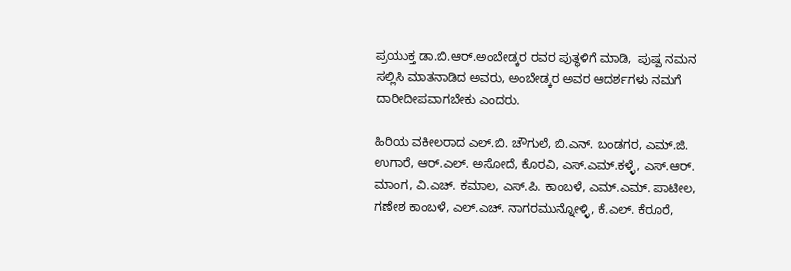ಪ್ರಯುಕ್ತ ಡಾ.ಬಿ.ಆರ್‌.ಅಂಬೇಡ್ಕರ ರವರ ಪುತ್ಥಳಿಗೆ ಮಾಡಿ,  ಪುಷ್ಪ ನಮನ ಸಲ್ಲಿಸಿ ಮಾತನಾಡಿದ ಅವರು, ಅಂಬೇಡ್ಕರ ಅವರ ಆದರ್ಶಗಳು ನಮಗೆ ದಾರೀದೀಪವಾಗಬೇಕು ಎಂದರು.

ಹಿರಿಯ ವಕೀಲರಾದ ಎಲ್‌.ಬಿ. ಚೌಗುಲೆ, ಬಿ.ಎನ್‌. ಬಂಡಗರ, ಎಮ್‌.ಜಿ. ಉಗಾರೆ, ಆರ್‌.ಎಲ್‌. ಅಸೋದೆ, ಕೊರವಿ, ಎಸ್‌.ಎಮ್‌.ಕಳ್ಳೆ, ಎಸ್‌.ಆರ್‌. ಮಾಂಗ, ವಿ.ಎಚ್‌. ಕಮಾಲ, ಎಸ್‌.ಪಿ. ಕಾಂಬಳೆ, ಎಮ್‌.ಎಮ್‌. ಪಾಟೀಲ, ಗಣೇಶ ಕಾಂಬಳೆ, ಎಲ್‌.ಎಚ್‌. ನಾಗರಮುನ್ನೋಳ್ಳಿ, ಕೆ.ಎಲ್‌. ಕೆರೂರೆ,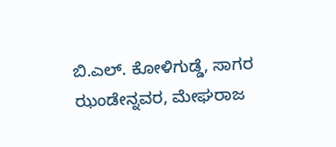ಬಿ.ಎಲ್‌. ಕೋಳಿಗುಡ್ಡೆ, ಸಾಗರ ಝಂಡೇನ್ನವರ, ಮೇಘರಾಜ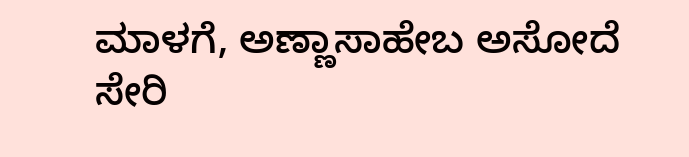ಮಾಳಗೆ, ಅಣ್ಣಾಸಾಹೇಬ ಅಸೋದೆ ಸೇರಿ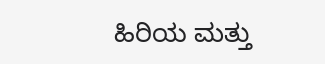ಹಿರಿಯ ಮತ್ತು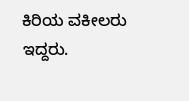ಕಿರಿಯ ವಕೀಲರು ಇದ್ದರು.